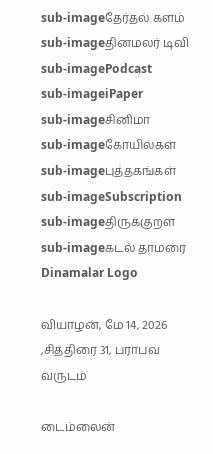sub-imageதேர்தல் களம்
sub-imageதினமலர் டிவி
sub-imagePodcast
sub-imageiPaper
sub-imageசினிமா
sub-imageகோயில்கள்
sub-imageபுத்தகங்கள்
sub-imageSubscription
sub-imageதிருக்குறள்
sub-imageகடல் தாமரை
Dinamalar Logo

வியாழன், மே 14, 2026 ,சித்திரை 31, பராபவ வருடம்

டைம்லைன்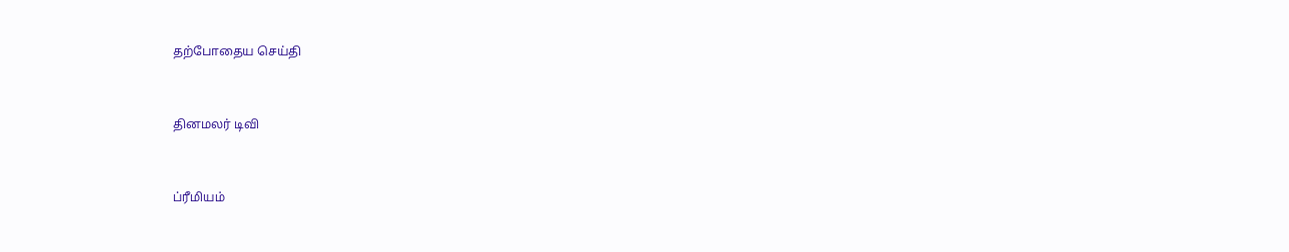தற்போதைய செய்தி


தினமலர் டிவி


ப்ரீமியம்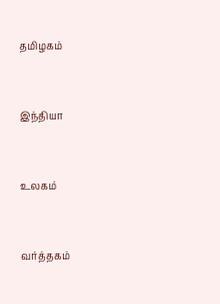தமிழகம்


இந்தியா


உலகம்


வர்த்தகம்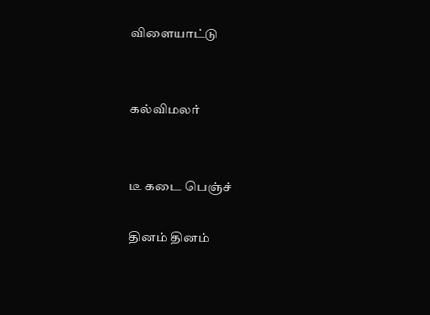விளையாட்டு


கல்விமலர்


டீ கடை பெஞ்ச்

தினம் தினம்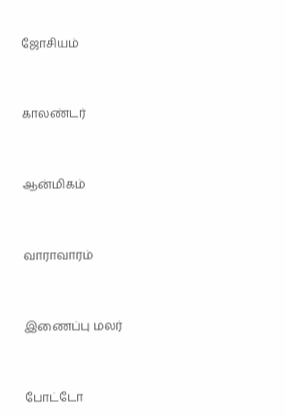ஜோசியம்


காலண்டர்


ஆன்மிகம்


வாராவாரம்


இணைப்பு மலர்


போட்டோ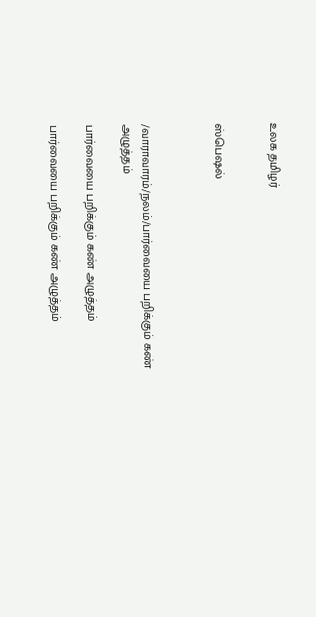உலக தமிழர்


ஸ்பெஷல்



/வாராவாரம்/நலம்/பார்வையை பறிக்கும் கண் அழுத்தம்

பார்வையை பறிக்கும் கண் அழுத்தம்

பார்வையை பறிக்கும் கண் அழுத்தம்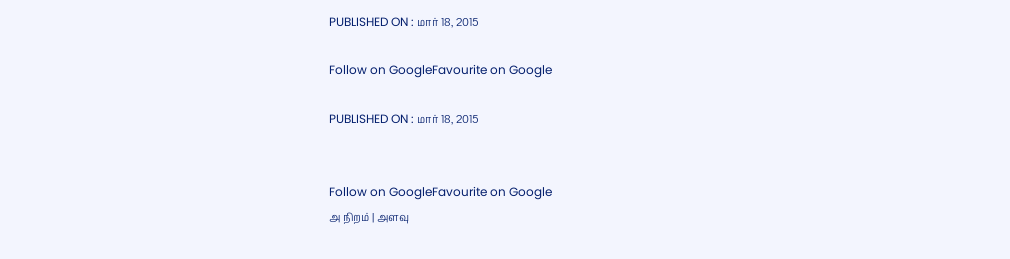PUBLISHED ON : மார் 18, 2015

Follow on GoogleFavourite on Google

PUBLISHED ON : மார் 18, 2015


Follow on GoogleFavourite on Google
அ நிறம் | அளவு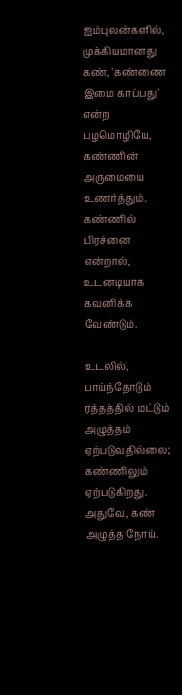ஐம்புலன்களில், முக்கியமானது கண், 'கண்ணை இமை காப்பது' என்ற பழமொழியே, கண்ணின் அருமையை உணர்த்தும். கண்ணில் பிரச்னை என்றால், உடனடியாக கவனிக்க வேண்டும்.

உடலில், பாய்ந்தோடும் ரத்தத்தில் மட்டும் அழுத்தம் ஏற்படுவதில்லை; கண்ணிலும் ஏற்படுகிறது. அதுவே, கண் அழுத்த நோய்.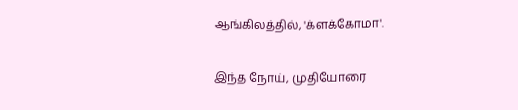ஆங்கிலத்தில், 'க்ளக்கோமா'.

இந்த நோய், முதியோரை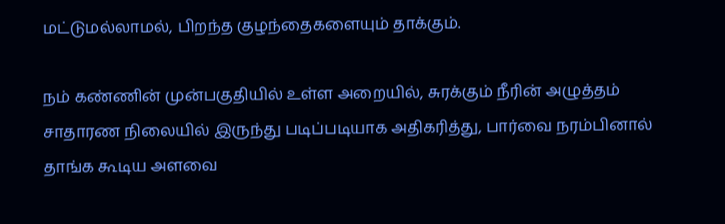மட்டுமல்லாமல், பிறந்த குழந்தைகளையும் தாக்கும்.

நம் கண்ணின் முன்பகுதியில் உள்ள அறையில், சுரக்கும் நீரின் அழுத்தம் சாதாரண நிலையில் இருந்து படிப்படியாக அதிகரித்து, பார்வை நரம்பினால் தாங்க கூடிய அளவை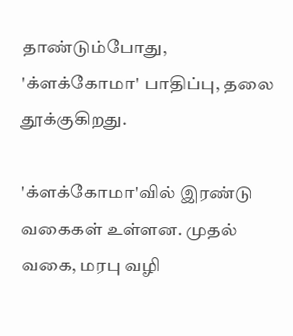தாண்டும்போது, 'க்ளக்கோமா' பாதிப்பு, தலை தூக்குகிறது.

'க்ளக்கோமா'வில் இரண்டு வகைகள் உள்ளன. முதல் வகை, மரபு வழி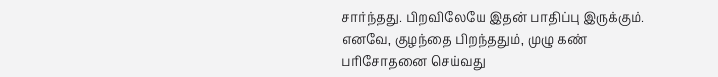சார்ந்தது. பிறவிலேயே இதன் பாதிப்பு இருக்கும். எனவே, குழந்தை பிறந்ததும், முழு கண் பரிசோதனை செய்வது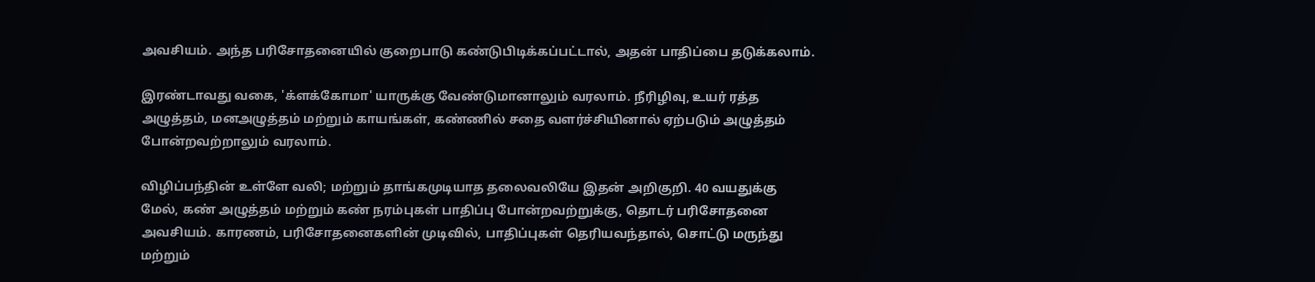அவசியம். அந்த பரிசோதனையில் குறைபாடு கண்டுபிடிக்கப்பட்டால், அதன் பாதிப்பை தடுக்கலாம்.

இரண்டாவது வகை, 'க்ளக்கோமா' யாருக்கு வேண்டுமானாலும் வரலாம். நீரிழிவு, உயர் ரத்த அழுத்தம், மனஅழுத்தம் மற்றும் காயங்கள், கண்ணில் சதை வளர்ச்சியினால் ஏற்படும் அழுத்தம் போன்றவற்றாலும் வரலாம்.

விழிப்பந்தின் உள்ளே வலி; மற்றும் தாங்கமுடியாத தலைவலியே இதன் அறிகுறி. 40 வயதுக்கு மேல், கண் அழுத்தம் மற்றும் கண் நரம்புகள் பாதிப்பு போன்றவற்றுக்கு, தொடர் பரிசோதனை அவசியம். காரணம், பரிசோதனைகளின் முடிவில், பாதிப்புகள் தெரியவந்தால், சொட்டு மருந்து மற்றும்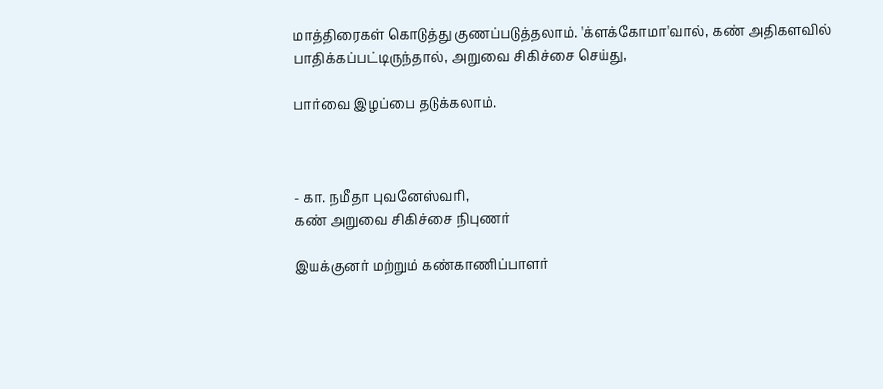மாத்திரைகள் கொடுத்து குணப்படுத்தலாம். 'க்ளக்கோமா'வால், கண் அதிகளவில் பாதிக்கப்பட்டிருந்தால், அறுவை சிகிச்சை செய்து,

பார்வை இழப்பை தடுக்கலாம்.



- கா. நமீதா புவனேஸ்வரி,
கண் அறுவை சிகிச்சை நிபுணர்

இயக்குனர் மற்றும் கண்காணிப்பாளர்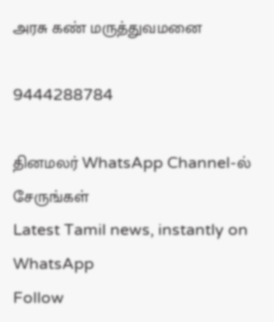அரசு கண் மருத்துவமனை

9444288784

தினமலர் WhatsApp Channel-ல் சேருங்கள்
Latest Tamil news, instantly on WhatsApp
Follow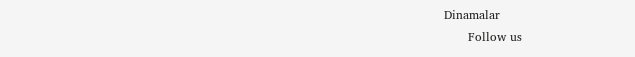Dinamalar
      Follow us